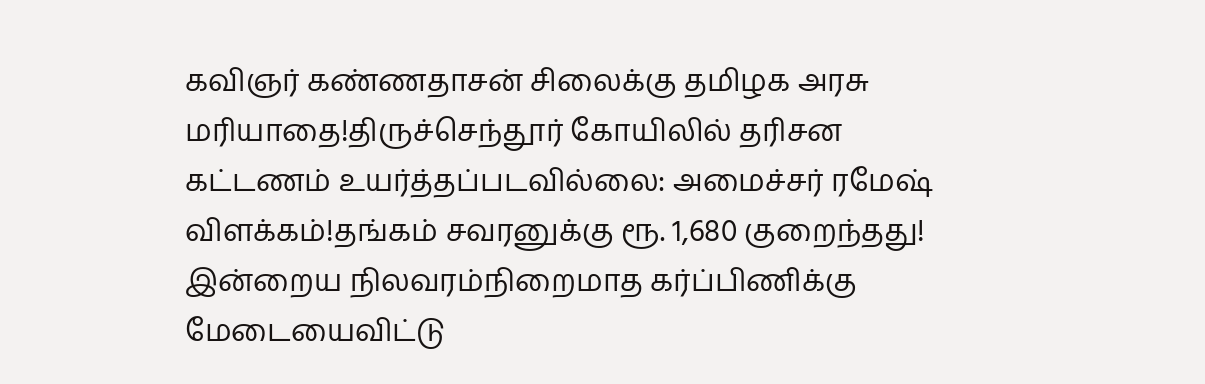கவிஞர் கண்ணதாசன் சிலைக்கு தமிழக அரசு மரியாதை!திருச்செந்தூர் கோயிலில் தரிசன கட்டணம் உயர்த்தப்படவில்லை: அமைச்சர் ரமேஷ் விளக்கம்!தங்கம் சவரனுக்கு ரூ. 1,680 குறைந்தது! இன்றைய நிலவரம்நிறைமாத கர்ப்பிணிக்கு மேடையைவிட்டு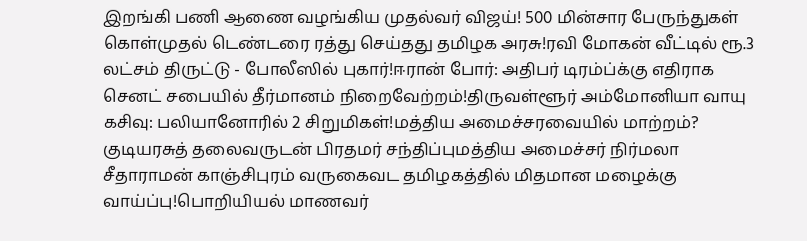இறங்கி பணி ஆணை வழங்கிய முதல்வர் விஜய்! 500 மின்சார பேருந்துகள் கொள்முதல் டெண்டரை ரத்து செய்தது தமிழக அரசு!ரவி மோகன் வீட்டில் ரூ.3 லட்சம் திருட்டு - போலீஸில் புகார்!ஈரான் போர்: அதிபர் டிரம்ப்க்கு எதிராக செனட் சபையில் தீர்மானம் நிறைவேற்றம்!திருவள்ளூர் அம்மோனியா வாயு கசிவு: பலியானோரில் 2 சிறுமிகள்!மத்திய அமைச்சரவையில் மாற்றம்? குடியரசுத் தலைவருடன் பிரதமர் சந்திப்புமத்திய அமைச்சர் நிர்மலா சீதாராமன் காஞ்சிபுரம் வருகைவட தமிழகத்தில் மிதமான மழைக்கு வாய்ப்பு!பொறியியல் மாணவர்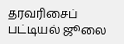தரவரிசைப் பட்டியல் ஜூலை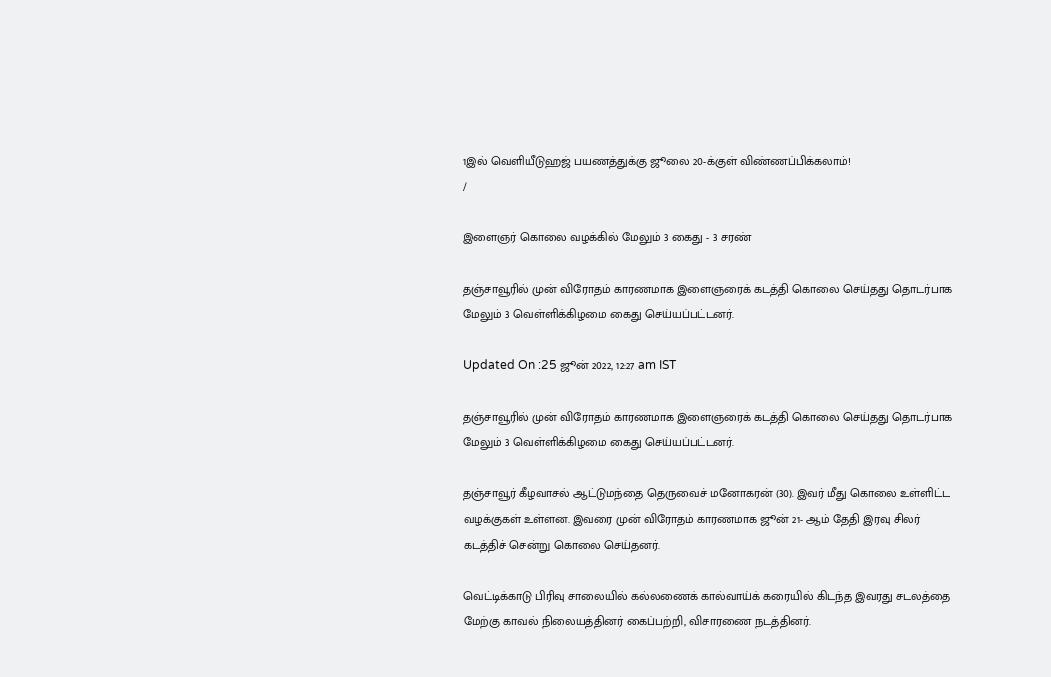1இல் வெளியீடுஹஜ் பயணத்துக்கு ஜூலை 20-க்குள் விண்ணப்பிக்கலாம்!
/

இளைஞர் கொலை வழக்கில் மேலும் 3 கைது - 3 சரண்

தஞ்சாவூரில் முன் விரோதம் காரணமாக இளைஞரைக் கடத்தி கொலை செய்தது தொடர்பாக மேலும் 3 வெள்ளிக்கிழமை கைது செய்யப்பட்டனர்.

Updated On :25 ஜூன் 2022, 12:27 am IST

தஞ்சாவூரில் முன் விரோதம் காரணமாக இளைஞரைக் கடத்தி கொலை செய்தது தொடர்பாக மேலும் 3 வெள்ளிக்கிழமை கைது செய்யப்பட்டனர்.

தஞ்சாவூர் கீழவாசல் ஆட்டுமந்தை தெருவைச் மனோகரன் (30). இவர் மீது கொலை உள்ளிட்ட வழக்குகள் உள்ளன. இவரை முன் விரோதம் காரணமாக ஜூன் 21- ஆம் தேதி இரவு சிலர் கடத்திச் சென்று கொலை செய்தனர்.

வெட்டிக்காடு பிரிவு சாலையில் கல்லணைக் கால்வாய்க் கரையில் கிடந்த இவரது சடலத்தை மேற்கு காவல் நிலையத்தினர் கைப்பற்றி, விசாரணை நடத்தினர்.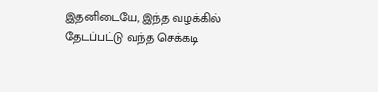இதனிடையே, இந்த வழக்கில் தேடப்பட்டு வந்த செக்கடி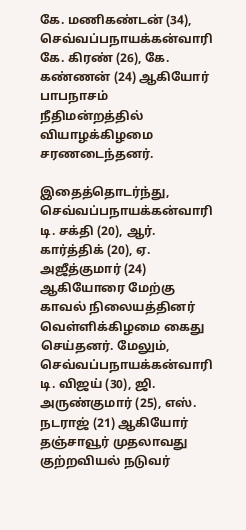கே. மணிகண்டன் (34), செவ்வப்பநாயக்கன்வாரி கே. கிரண் (26), கே. கண்ணன் (24) ஆகியோர் பாபநாசம் நீதிமன்றத்தில் வியாழக்கிழமை சரணடைந்தனர்.

இதைத்தொடர்ந்து, செவ்வப்பநாயக்கன்வாரி டி. சக்தி (20), ஆர். கார்த்திக் (20), ஏ. அஜீத்குமார் (24) ஆகியோரை மேற்கு காவல் நிலையத்தினர் வெள்ளிக்கிழமை கைது செய்தனர். மேலும், செவ்வப்பநாயக்கன்வாரி டி. விஜய் (30), ஜி. அருண்குமார் (25), எஸ். நடராஜ் (21) ஆகியோர் தஞ்சாவூர் முதலாவது குற்றவியல் நடுவர்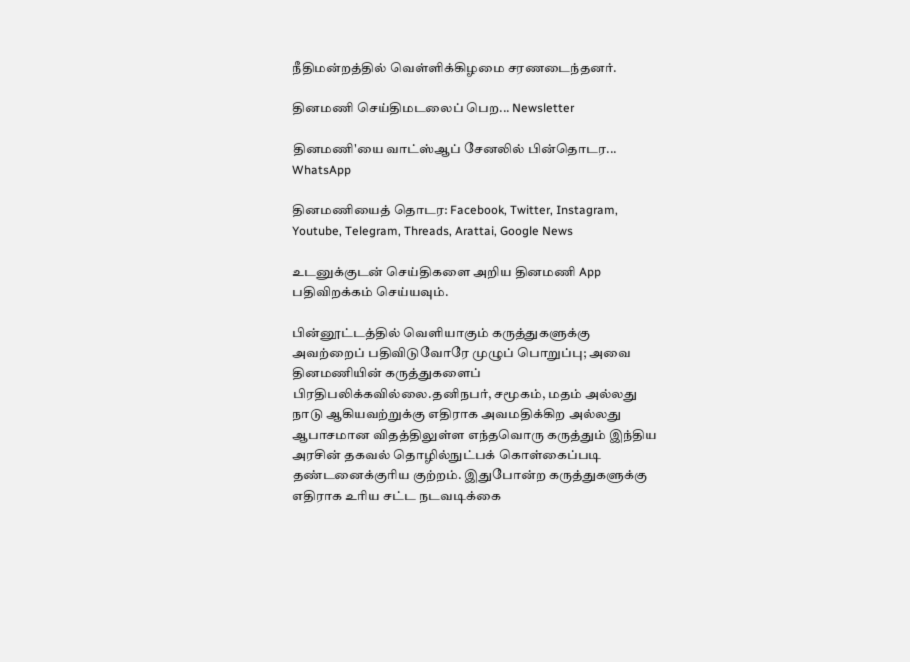நீதிமன்றத்தில் வெள்ளிக்கிழமை சரணடைந்தனர்.

தினமணி செய்திமடலைப் பெற... Newsletter

தினமணி'யை வாட்ஸ்ஆப் சேனலில் பின்தொடர... WhatsApp

தினமணியைத் தொடர: Facebook, Twitter, Instagram, Youtube, Telegram, Threads, Arattai, Google News

உடனுக்குடன் செய்திகளை அறிய தினமணி App பதிவிறக்கம் செய்யவும்.

பின்னூட்டத்தில் வெளியாகும் கருத்துகளுக்கு அவற்றைப் பதிவிடுவோரே முழுப் பொறுப்பு; அவை தினமணியின் கருத்துகளைப் பிரதிபலிக்கவில்லை.தனிநபர், சமூகம், மதம் அல்லது நாடு ஆகியவற்றுக்கு எதிராக அவமதிக்கிற அல்லது ஆபாசமான விதத்திலுள்ள எந்தவொரு கருத்தும் இந்திய அரசின் தகவல் தொழில்நுட்பக் கொள்கைப்படி தண்டனைக்குரிய குற்றம். இதுபோன்ற கருத்துகளுக்கு எதிராக உரிய சட்ட நடவடிக்கை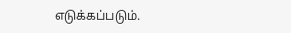எடுக்கப்படும்.